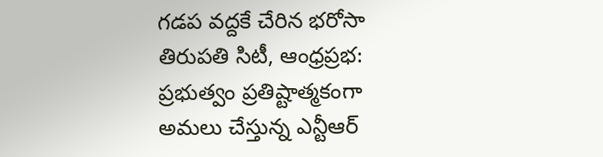గడప వద్దకే చేరిన భరోసా తిరుపతి సిటీ, ఆంధ్రప్రభ: ప్రభుత్వం ప్రతిష్టాత్మకంగా అమలు చేస్తున్న ఎన్టీఆర్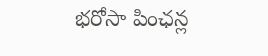భరోసా పింఛన్ల